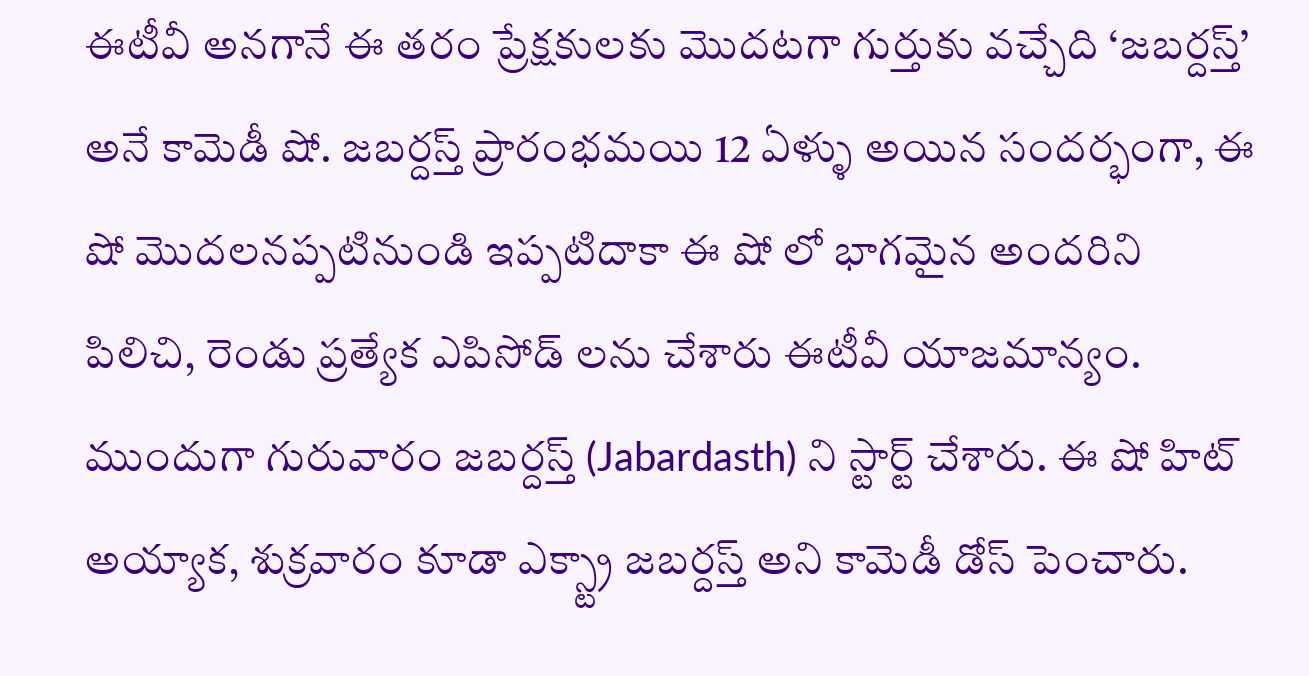ఈటీవీ అనగానే ఈ తరం ప్రేక్షకులకు మొదటగా గుర్తుకు వచ్చేది ‘జబర్దస్త్’ అనే కామెడీ షో. జబర్దస్త్ ప్రారంభమయి 12 ఏళ్ళు అయిన సందర్భంగా, ఈ షో మొదలనప్పటినుండి ఇప్పటిదాకా ఈ షో లో భాగమైన అందరిని పిలిచి, రెండు ప్రత్యేక ఎపిసోడ్ లను చేశారు ఈటీవీ యాజమాన్యం.
ముందుగా గురువారం జబర్దస్త్ (Jabardasth) ని స్టార్ట్ చేశారు. ఈ షో హిట్ అయ్యాక, శుక్రవారం కూడా ఎక్స్ట్రా జబర్దస్త్ అని కామెడీ డోస్ పెంచారు.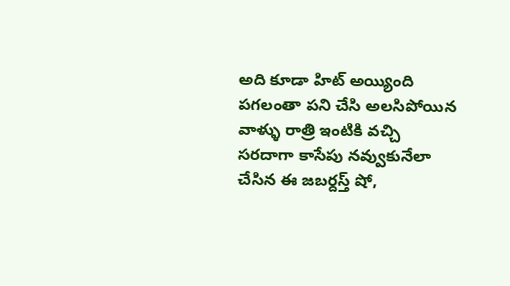అది కూడా హిట్ అయ్యింది
పగలంతా పని చేసి అలసిపోయిన వాళ్ళు రాత్రి ఇంటికి వచ్చి సరదాగా కాసేపు నవ్వుకునేలా చేసిన ఈ జబర్దస్త్ షో,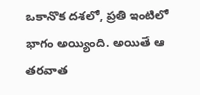ఒకానొక దశలో, ప్రతి ఇంటిలో భాగం అయ్యింది. అయితే ఆ తరవాత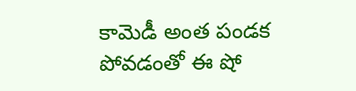కామెడీ అంత పండక పోవడంతో ఈ షో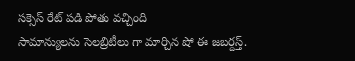సక్సెస్ రేట్ పడి పోతు వచ్చింది
సామాన్యులను సెలబ్రిటీలు గా మార్చిన షో ఈ జబర్దస్త్.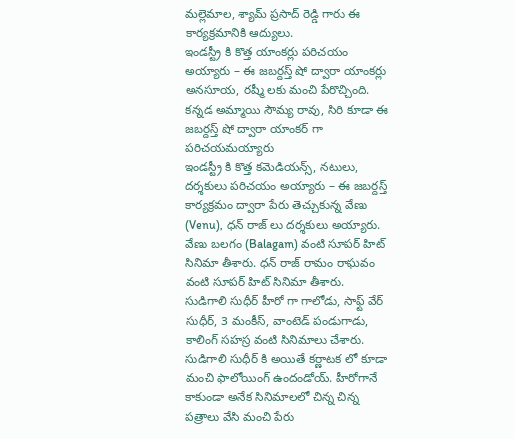మల్లెమాల, శ్యామ్ ప్రసాద్ రెడ్డి గారు ఈ కార్యక్రమానికి ఆద్యులు.
ఇండస్ట్రీ కి కొత్త యాంకర్లు పరిచయం అయ్యారు – ఈ జబర్దస్త్ షో ద్వారా యాంకర్లు అనసూయ, రష్మీ లకు మంచి పేరొచ్చింది. కన్నడ అమ్మాయి సౌమ్య రావు, సిరి కూడా ఈ జబర్దస్త్ షో ద్వారా యాంకర్ గా పరిచయమయ్యారు
ఇండస్ట్రీ కి కొత్త కమెడియన్స్, నటులు, దర్శకులు పరిచయం అయ్యారు – ఈ జబర్దస్త్ కార్యక్రమం ద్వారా పేరు తెచ్చుకున్న వేణు (Venu), ధన్ రాజ్ లు దర్శకులు అయ్యారు. వేణు బలగం (Balagam) వంటి సూపర్ హిట్ సినిమా తీశారు. ధన్ రాజ్ రామం రాఘవం వంటి సూపర్ హిట్ సినిమా తీశారు.
సుడిగాలి సుధీర్ హీరో గా గాలోడు, సాఫ్ట్ వేర్ సుధీర్, 3 మంకీస్, వాంటెడ్ పండుగాడు, కాలింగ్ సహస్ర వంటి సినిమాలు చేశారు. సుడిగాలి సుధీర్ కి అయితే కర్ణాటక లో కూడా మంచి ఫాలోయింగ్ ఉందండోయ్. హీరోగానే కాకుండా అనేక సినిమాలలో చిన్న చిన్న పత్రాలు వేసి మంచి పేరు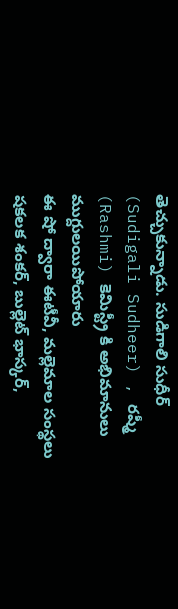తెచ్చుకున్నాడు. సుడిగాలి సుధీర్ (Sudigali Sudheer) , రష్మీ (Rashmi) కెమిస్ట్రీ కి అభిమానులు ముగ్దులయిపోయారు
ఈ షో ద్వారా ఈటీవీ, మల్లెమాల సంస్థలు షకలక శంకర్, బుల్లెట్ భాస్కర్,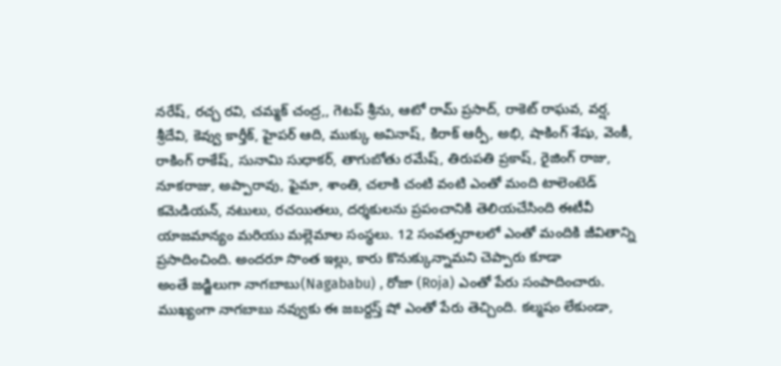నరేష్, రచ్చ రవి, చమ్మక్ చంద్ర,, గెటప్ శ్రీను, ఆటో రామ్ ప్రసాద్, రాకెట్ రాఘవ, వర్ష, శ్రీదేవి, కెవ్వు కార్తీక్, హైపర్ ఆది, ముక్కు అవినాష్, కిరాక్ ఆర్పీ, అభి, షాకింగ్ శేషు, వెంకీ, రాకింగ్ రాకేష్, సునామి సుధాకర్, తాగుబోతు రమేష్, తిరుపతి ప్రకాష్, రైజింగ్ రాజు, నూకరాజు, అప్పారావు, ఫైమా, శాంతి, చలాకి చంటి వంటి ఎంతో మంది టాలెంటెడ్ కమెడియన్, నటులు, రచయితలు, దర్శకులను ప్రపంచానికి తెలియచేసింది ఈటీవీ యాజమాన్యం మరియు మల్లెమాల సంస్థలు. 12 సంవత్సరాలలో ఎంతో మందికి జీవితాన్ని ప్రసాదించింది. అందరూ సొంత ఇల్లు, కారు కొనుక్కున్నామని చెప్పారు కూడా
అంతే జడ్జిలుగా నాగబాబు(Nagababu) , రోజా (Roja) ఎంతో పేరు సంపాదించారు. ముఖ్యంగా నాగబాబు నవ్వుకు ఈ జబర్దస్త్ షో ఎంతో పేరు తెచ్చింది. కల్మషం లేకుండా,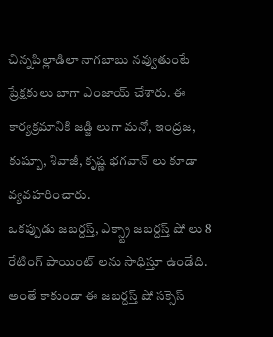చిన్నపిల్లాడిలా నాగబాబు నవ్వుతుంటే ప్రేక్షకులు బాగా ఎంజాయ్ చేశారు. ఈ కార్యక్రమానికి జడ్జి లుగా మనో, ఇంద్రజ, కుష్బూ, శివాజీ, కృష్ణ భగవాన్ లు కూడా వ్యవహరించారు.
ఒకప్పుడు జబర్దస్త్, ఎక్స్ట్రా జబర్దస్త్ షో లు 8 రేటింగ్ పాయింట్ లను సాధిస్తూ ఉండేది.
అంతే కాకుండా ఈ జబర్దస్త్ షో సక్సెస్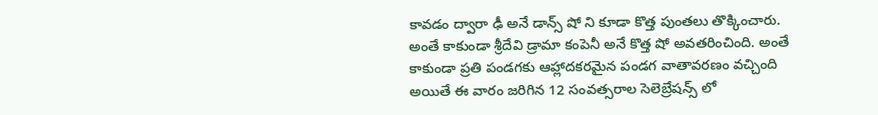కావడం ద్వారా ఢీ అనే డాన్స్ షో ని కూడా కొత్త పుంతలు తొక్కించారు. అంతే కాకుండా శ్రీదేవి డ్రామా కంపెనీ అనే కొత్త షో అవతరించింది. అంతే కాకుండా ప్రతి పండగకు ఆహ్లాదకరమైన పండగ వాతావరణం వచ్చింది
అయితే ఈ వారం జరిగిన 12 సంవత్సరాల సెలెబ్రేషన్స్ లో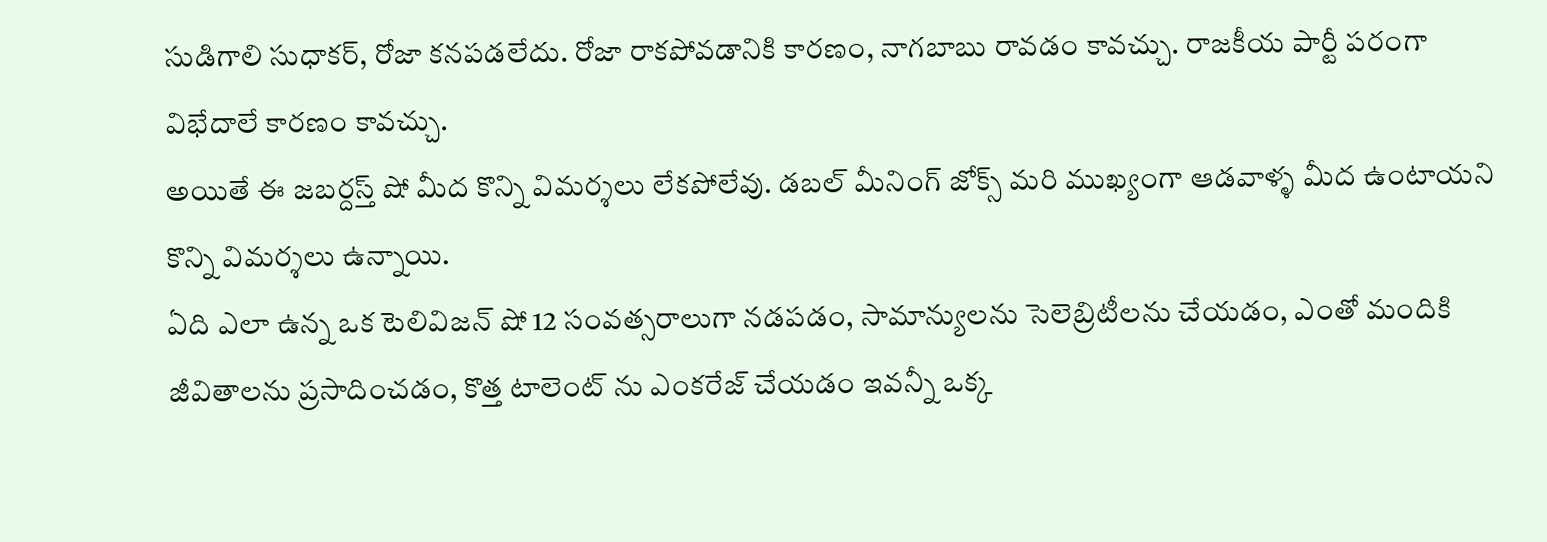సుడిగాలి సుధాకర్, రోజా కనపడలేదు. రోజా రాకపోవడానికి కారణం, నాగబాబు రావడం కావచ్చు. రాజకీయ పార్టీ పరంగా విభేదాలే కారణం కావచ్చు.
అయితే ఈ జబర్దస్త్ షో మీద కొన్ని విమర్శలు లేకపోలేవు. డబల్ మీనింగ్ జోక్స్ మరి ముఖ్యంగా ఆడవాళ్ళ మీద ఉంటాయని కొన్ని విమర్శలు ఉన్నాయి.
ఏది ఎలా ఉన్న ఒక టెలివిజన్ షో 12 సంవత్సరాలుగా నడపడం, సామాన్యులను సెలెబ్రిటీలను చేయడం, ఎంతో మందికి జీవితాలను ప్రసాదించడం, కొత్త టాలెంట్ ను ఎంకరేజ్ చేయడం ఇవన్నీ ఒక్క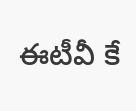ఈటీవీ కే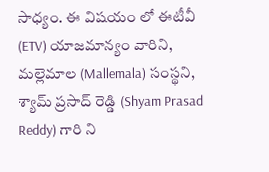సాధ్యం. ఈ విషయం లో ఈటీవీ (ETV) యాజమాన్యం వారిని, మల్లెమాల (Mallemala) సంస్థని, శ్యామ్ ప్రసాద్ రెడ్డి (Shyam Prasad Reddy) గారి ని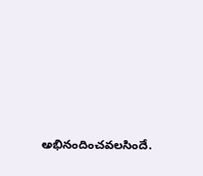అభినందించవలసిందే.